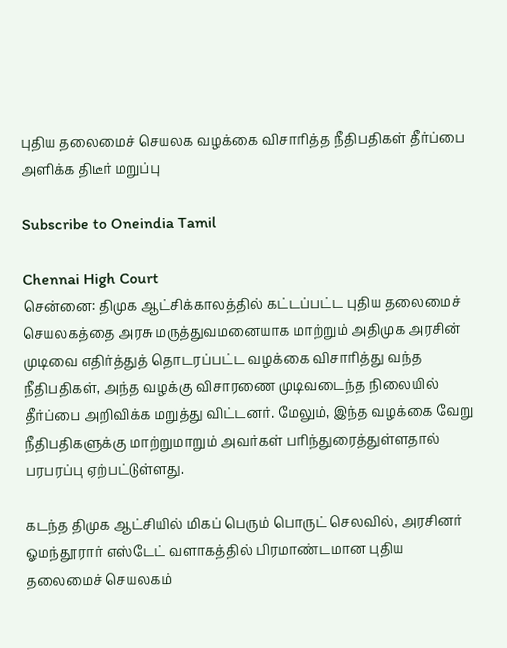புதிய தலைமைச் செயலக வழக்கை விசாரித்த நீதிபதிகள் தீர்ப்பை அளிக்க திடீர் மறுப்பு

Subscribe to Oneindia Tamil

Chennai High Court
சென்னை: திமுக ஆட்சிக்காலத்தில் கட்டப்பட்ட புதிய தலைமைச் செயலகத்தை அரசு மருத்துவமனையாக மாற்றும் அதிமுக அரசின் முடிவை எதிர்த்துத் தொடரப்பட்ட வழக்கை விசாரித்து வந்த நீதிபதிகள், அந்த வழக்கு விசாரணை முடிவடைந்த நிலையில் தீர்ப்பை அறிவிக்க மறுத்து விட்டனர். மேலும், இந்த வழக்கை வேறு நீதிபதிகளுக்கு மாற்றுமாறும் அவர்கள் பரிந்துரைத்துள்ளதால் பரபரப்பு ஏற்பட்டுள்ளது.

கடந்த திமுக ஆட்சியில் மிகப் பெரும் பொருட் செலவில், அரசினர் ஓமந்தூரார் எஸ்டேட் வளாகத்தில் பிரமாண்டமான புதிய தலைமைச் செயலகம்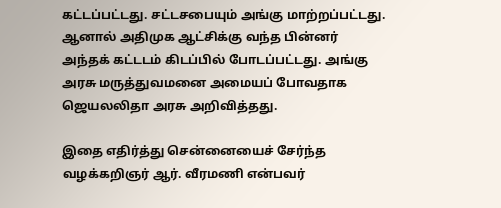கட்டப்பட்டது. சட்டசபையும் அங்கு மாற்றப்பட்டது. ஆனால் அதிமுக ஆட்சிக்கு வந்த பின்னர் அந்தக் கட்டடம் கிடப்பில் போடப்பட்டது. அங்கு அரசு மருத்துவமனை அமையப் போவதாக ஜெயலலிதா அரசு அறிவித்தது.

இதை எதிர்த்து சென்னையைச் சேர்ந்த வழக்கறிஞர் ஆர். வீரமணி என்பவர்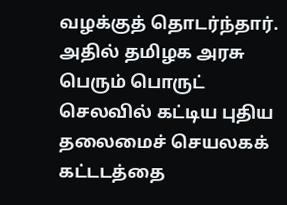வழக்குத் தொடர்ந்தார். அதில் தமிழக அரசு பெரும் பொருட் செலவில் கட்டிய புதிய தலைமைச் செயலகக் கட்டடத்தை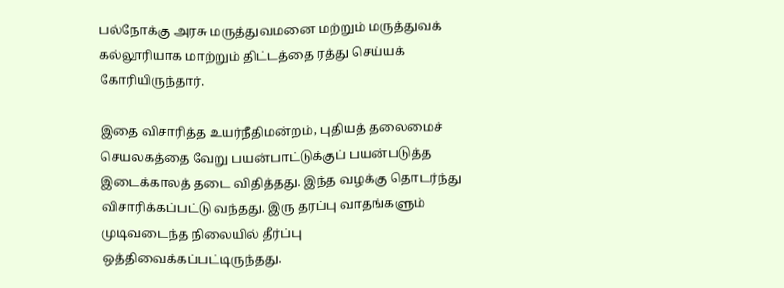பல்நோக்கு அரசு மருத்துவமனை மற்றும் மருத்துவக் கல்லூரியாக மாற்றும் திட்டத்தை ரத்து செய்யக் கோரியிருந்தார்.

இதை விசாரித்த உயர்நீதிமன்றம், புதியத் தலைமைச் செயலகத்தை வேறு பயன்பாட்டுக்குப் பயன்படுத்த இடைக்காலத் தடை விதித்தது. இந்த வழக்கு தொடர்ந்து விசாரிக்கப்பட்டு வந்தது. இரு தரப்பு வாதங்களும் முடிவடைந்த நிலையில் தீர்ப்பு ஒத்திவைக்கப்பட்டிருந்தது.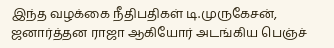இந்த வழக்கை நீதிபதிகள் டி.முருகேசன், ஜனார்த்தன ராஜா ஆகியோர் அடங்கிய பெஞ்ச்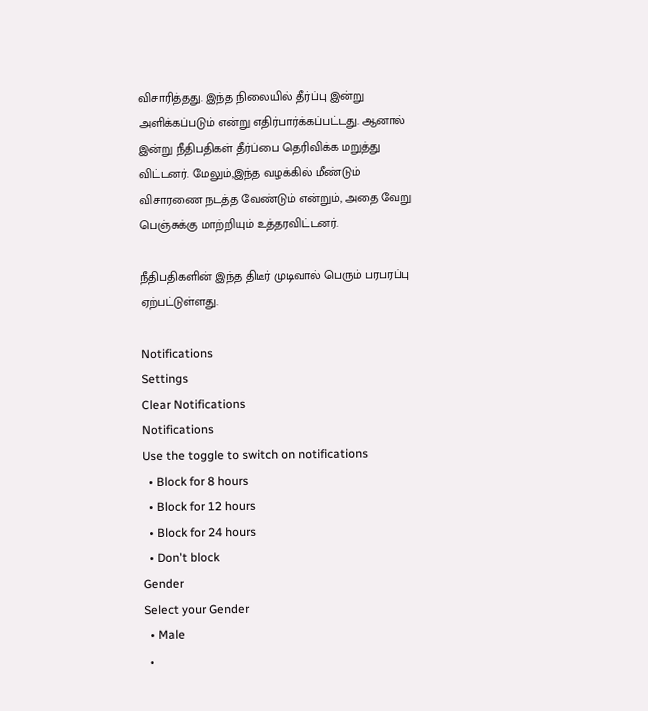விசாரித்தது. இந்த நிலையில் தீர்ப்பு இன்று அளிக்கப்படும் என்று எதிர்பார்க்கப்பட்டது. ஆனால் இன்று நீதிபதிகள் தீர்ப்பை தெரிவிக்க மறுத்து விட்டனர். மேலும்,இந்த வழக்கில் மீண்டும் விசாரணை நடத்த வேண்டும் என்றும், அதை வேறு பெஞ்சுக்கு மாற்றியும் உத்தரவிட்டனர்.

நீதிபதிகளின் இந்த திடீர் முடிவால் பெரும் பரபரப்பு ஏற்பட்டுள்ளது.

Notifications
Settings
Clear Notifications
Notifications
Use the toggle to switch on notifications
  • Block for 8 hours
  • Block for 12 hours
  • Block for 24 hours
  • Don't block
Gender
Select your Gender
  • Male
  •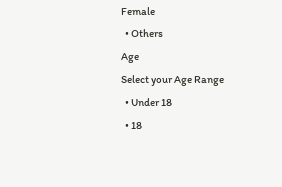Female
  • Others
Age
Select your Age Range
  • Under 18
  • 18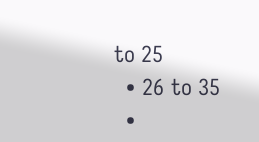to 25
  • 26 to 35
  •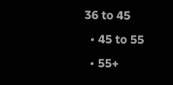36 to 45
  • 45 to 55
  • 55+